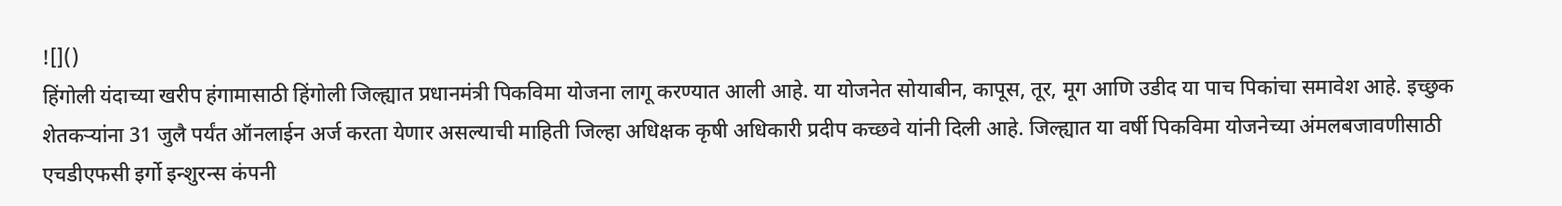![]()
हिंगोली यंदाच्या खरीप हंगामासाठी हिंगोली जिल्ह्यात प्रधानमंत्री पिकविमा योजना लागू करण्यात आली आहे. या योजनेत सोयाबीन, कापूस, तूर, मूग आणि उडीद या पाच पिकांचा समावेश आहे. इच्छुक शेतकऱ्यांना 31 जुलै पर्यंत ऑनलाईन अर्ज करता येणार असल्याची माहिती जिल्हा अधिक्षक कृषी अधिकारी प्रदीप कच्छवे यांनी दिली आहे. जिल्ह्यात या वर्षी पिकविमा योजनेच्या अंमलबजावणीसाठी एचडीएफसी इर्गो इन्शुरन्स कंपनी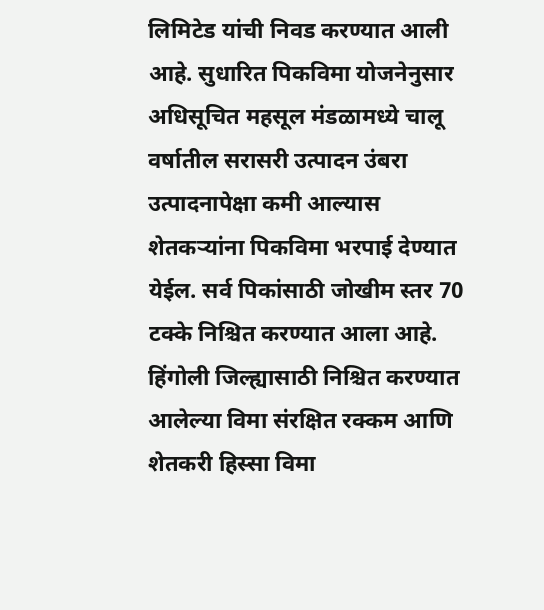लिमिटेड यांची निवड करण्यात आली आहे. सुधारित पिकविमा योजनेनुसार अधिसूचित महसूल मंडळामध्ये चालू वर्षातील सरासरी उत्पादन उंबरा उत्पादनापेक्षा कमी आल्यास शेतकऱ्यांना पिकविमा भरपाई देण्यात येईल. सर्व पिकांसाठी जोखीम स्तर 70 टक्के निश्चित करण्यात आला आहे. हिंगोली जिल्ह्यासाठी निश्चित करण्यात आलेल्या विमा संरक्षित रक्कम आणि शेतकरी हिस्सा विमा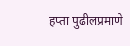हप्ता पुढीलप्रमाणे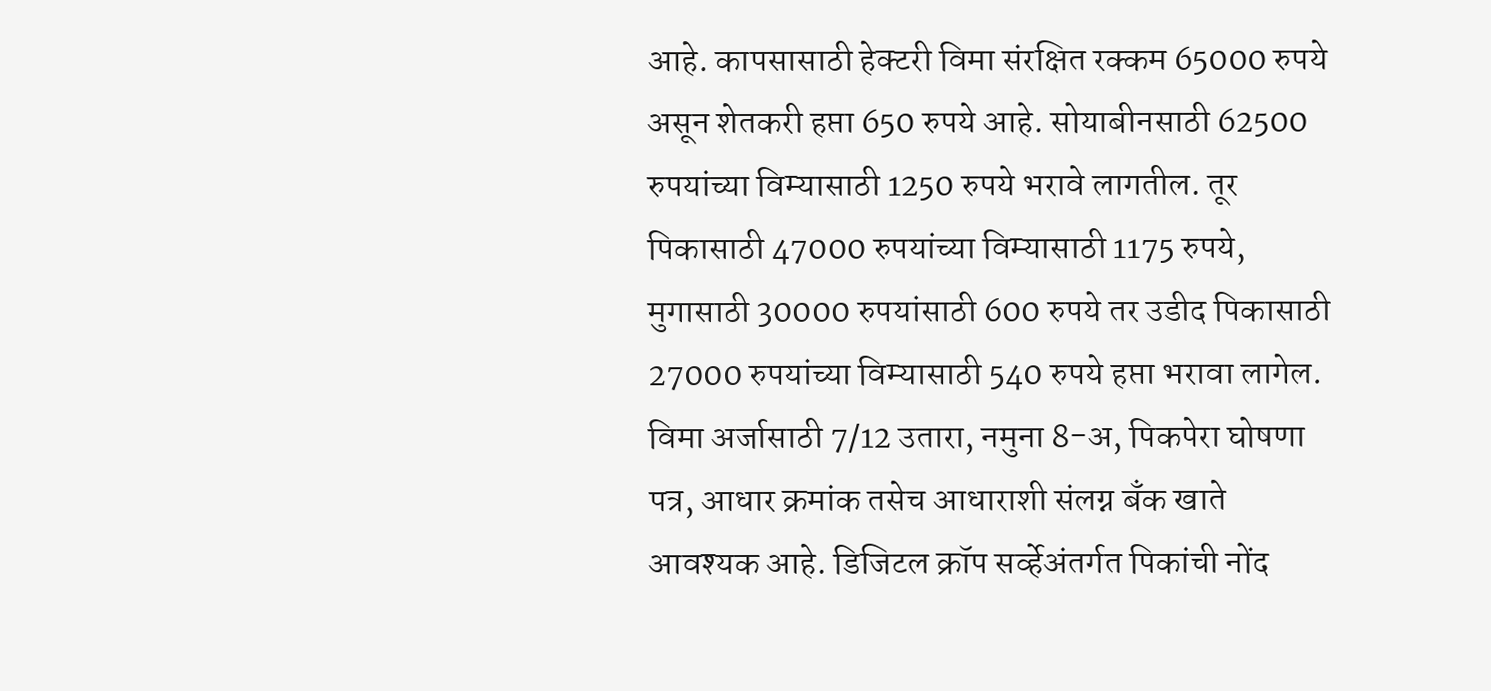आहे. कापसासाठी हेक्टरी विमा संरक्षित रक्कम 65000 रुपये असून शेतकरी हप्ता 650 रुपये आहे. सोयाबीनसाठी 62500 रुपयांच्या विम्यासाठी 1250 रुपये भरावे लागतील. तूर पिकासाठी 47000 रुपयांच्या विम्यासाठी 1175 रुपये, मुगासाठी 30000 रुपयांसाठी 600 रुपये तर उडीद पिकासाठी 27000 रुपयांच्या विम्यासाठी 540 रुपये हप्ता भरावा लागेल. विमा अर्जासाठी 7/12 उतारा, नमुना 8-अ, पिकपेरा घोषणा पत्र, आधार क्रमांक तसेच आधाराशी संलग्न बँक खाते आवश्यक आहे. डिजिटल क्रॉप सर्व्हेअंतर्गत पिकांची नोंद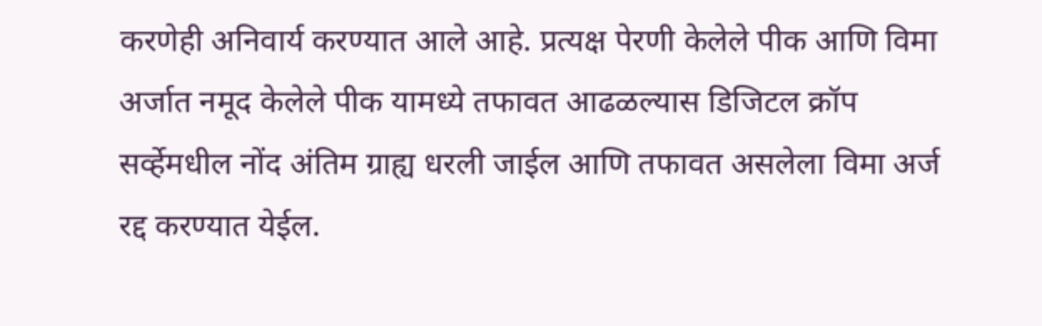करणेही अनिवार्य करण्यात आले आहे. प्रत्यक्ष पेरणी केलेले पीक आणि विमा अर्जात नमूद केलेले पीक यामध्ये तफावत आढळल्यास डिजिटल क्रॉप सर्व्हेमधील नोंद अंतिम ग्राह्य धरली जाईल आणि तफावत असलेला विमा अर्ज रद्द करण्यात येईल.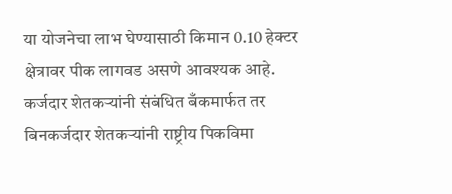या योजनेचा लाभ घेण्यासाठी किमान 0.10 हेक्टर क्षेत्रावर पीक लागवड असणे आवश्यक आहे. कर्जदार शेतकऱ्यांनी संबंधित बँकमार्फत तर बिनकर्जदार शेतकऱ्यांनी राष्ट्रीय पिकविमा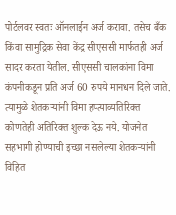पोर्टलवर स्वतः ऑनलाईन अर्ज करावा. तसेच बँक किंवा सामुद्रिक सेवा केंद्र सीएससी मार्फतही अर्ज सादर करता येतील. सीएससी चालकांना विमा कंपनीकडून प्रति अर्ज 60 रुपये मानधन दिले जाते. त्यामुळे शेतकऱ्यांनी विमा हप्त्याव्यतिरिक्त कोणतेही अतिरिक्त शुल्क देऊ नये. योजनेत सहभागी होण्याची इच्छा नसलेल्या शेतकऱ्यांनी विहित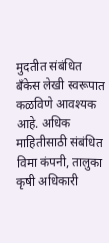मुदतीत संबंधित बँकेस लेखी स्वरूपात कळविणे आवश्यक आहे. अधिक माहितीसाठी संबंधित विमा कंपनी, तालुका कृषी अधिकारी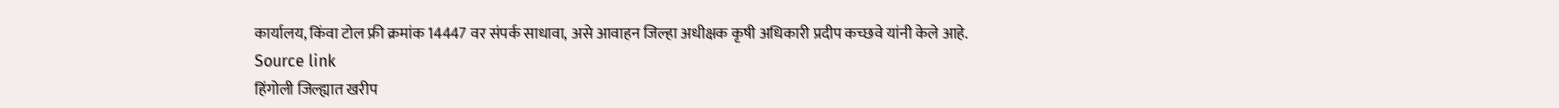कार्यालय, किंवा टोल फ्री क्रमांक 14447 वर संपर्क साधावा, असे आवाहन जिल्हा अधीक्षक कृषी अधिकारी प्रदीप कच्छवे यांनी केले आहे.
Source link
हिंगोली जिल्ह्यात खरीप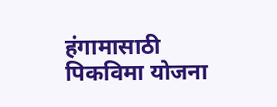हंगामासाठी पिकविमा योजना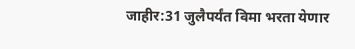जाहीर:31 जुलैपर्यंत विमा भरता येणार